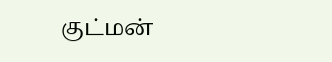குட்மன்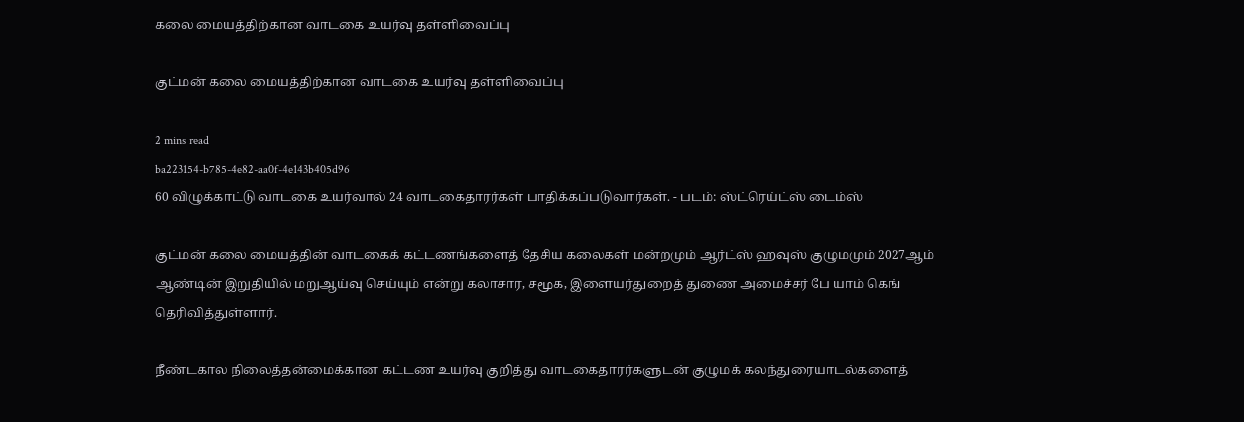கலை மையத்திற்கான வாடகை உயர்வு தள்ளிவைப்பு

குட்மன் கலை மையத்திற்கான வாடகை உயர்வு தள்ளிவைப்பு

2 mins read
ba223154-b785-4e82-aa0f-4e143b405d96
60 விழுக்காட்டு வாடகை உயர்வால் 24 வாடகைதாரர்கள் பாதிக்கப்படுவார்கள். - படம்: ஸ்ட்ரெய்ட்ஸ் டைம்ஸ்

குட்மன் கலை மையத்தின் வாடகைக் கட்டணங்களைத் தேசிய கலைகள் மன்றமும் ஆர்ட்ஸ் ஹவுஸ் குழுமமும் 2027ஆம் ஆண்டின் இறுதியில் மறுஆய்வு செய்யும் என்று கலாசார, சமூக, இளையர்துறைத் துணை அமைச்சர் பே யாம் கெங் தெரிவித்துள்ளார்.

நீண்டகால நிலைத்தன்மைக்கான கட்டண உயர்வு குறித்து வாடகைதாரர்களுடன் குழுமக் கலந்துரையாடல்களைத்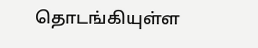தொடங்கியுள்ள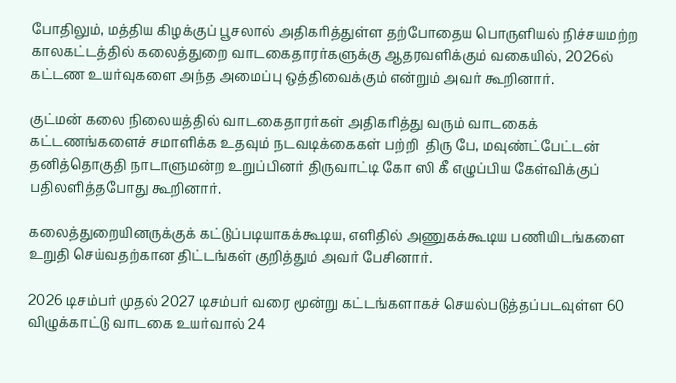போதிலும், மத்திய கிழக்குப் பூசலால் அதிகரித்துள்ள தற்போதைய பொருளியல் நிச்சயமற்ற காலகட்டத்தில் கலைத்துறை வாடகைதாரர்களுக்கு ஆதரவளிக்கும் வகையில், 2026ல் கட்டண உயர்வுகளை அந்த அமைப்பு ஒத்திவைக்கும் என்றும் அவர் கூறினார்.

குட்மன் கலை நிலையத்தில் வாடகைதாரர்கள் அதிகரித்து வரும் வாடகைக் கட்டணங்களைச் சமாளிக்க உதவும் நடவடிக்கைகள் பற்றி  திரு பே, மவுண்ட்பேட்டன் தனித்தொகுதி நாடாளுமன்ற உறுப்பினர் திருவாட்டி கோ ஸி கீ எழுப்பிய கேள்விக்குப் பதிலளித்தபோது கூறினார்.

கலைத்துறையினருக்குக் கட்டுப்படியாகக்கூடிய, எளிதில் அணுகக்கூடிய பணியிடங்களை உறுதி செய்வதற்கான திட்டங்கள் குறித்தும் அவர் பேசினார்.

2026 டிசம்பர் முதல் 2027 டிசம்பர் வரை மூன்று கட்டங்களாகச் செயல்படுத்தப்படவுள்ள 60 விழுக்காட்டு வாடகை உயர்வால் 24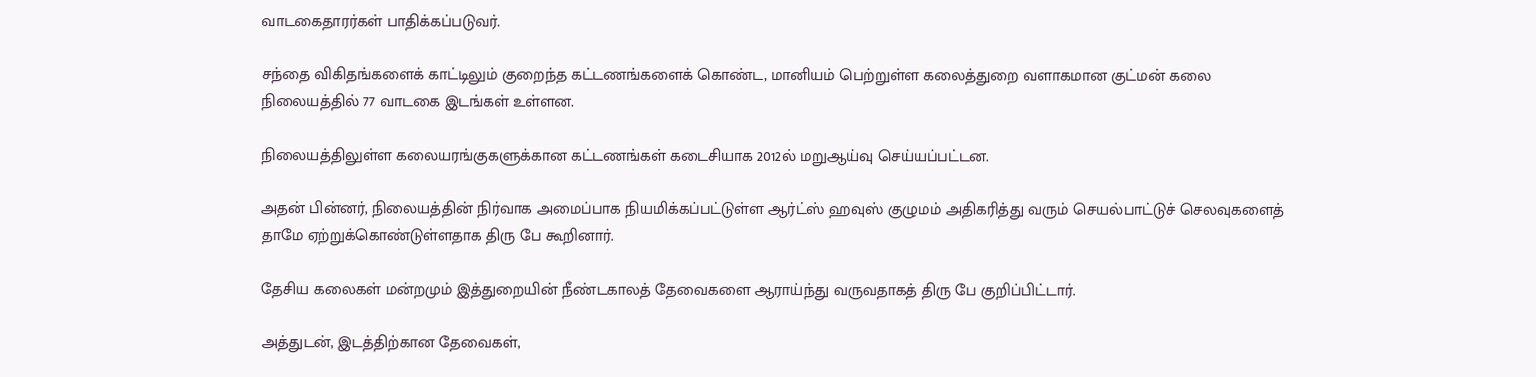வாடகைதாரர்கள் பாதிக்கப்படுவர்.

சந்தை விகிதங்களைக் காட்டிலும் குறைந்த கட்டணங்களைக் கொண்ட, மானியம் பெற்றுள்ள கலைத்துறை வளாகமான குட்மன் கலை நிலையத்தில் 77 வாடகை இடங்கள் உள்ளன.

நிலையத்திலுள்ள கலையரங்குகளுக்கான கட்டணங்கள் கடைசியாக 2012ல் மறுஆய்வு செய்யப்பட்டன.

அதன் பின்னர், நிலையத்தின் நிர்வாக அமைப்பாக நியமிக்கப்பட்டுள்ள ஆர்ட்ஸ் ஹவுஸ் குழுமம் அதிகரித்து வரும் செயல்பாட்டுச் செலவுகளைத் தாமே ஏற்றுக்கொண்டுள்ளதாக திரு பே கூறினார்.

தேசிய கலைகள் மன்றமும் இத்துறையின் நீண்டகாலத் தேவைகளை ஆராய்ந்து வருவதாகத் திரு பே குறிப்பிட்டார்.

அத்துடன், இடத்திற்கான தேவைகள்,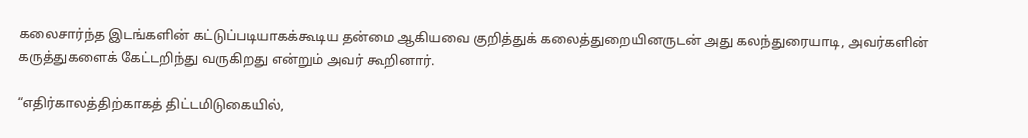கலைசார்ந்த இடங்களின் கட்டுப்படியாகக்கூடிய தன்மை ஆகியவை குறித்துக் கலைத்துறையினருடன் அது கலந்துரையாடி, அவர்களின் கருத்துகளைக் கேட்டறிந்து வருகிறது என்றும் அவர் கூறினார்.

“எதிர்காலத்திற்காகத் திட்டமிடுகையில்,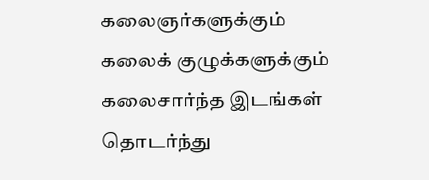கலைஞர்களுக்கும் கலைக் குழுக்களுக்கும் கலைசார்ந்த இடங்கள் தொடர்ந்து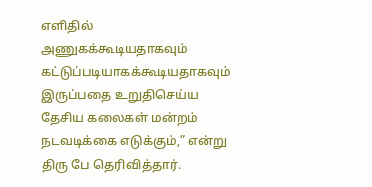எளிதில் அணுகக்கூடியதாகவும் கட்டுப்படியாகக்கூடியதாகவும் இருப்பதை உறுதிசெய்ய தேசிய கலைகள் மன்றம் நடவடிக்கை எடுக்கும்,” என்று திரு பே தெரிவித்தார்.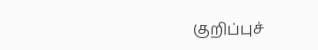குறிப்புச்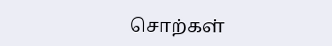சொற்கள்